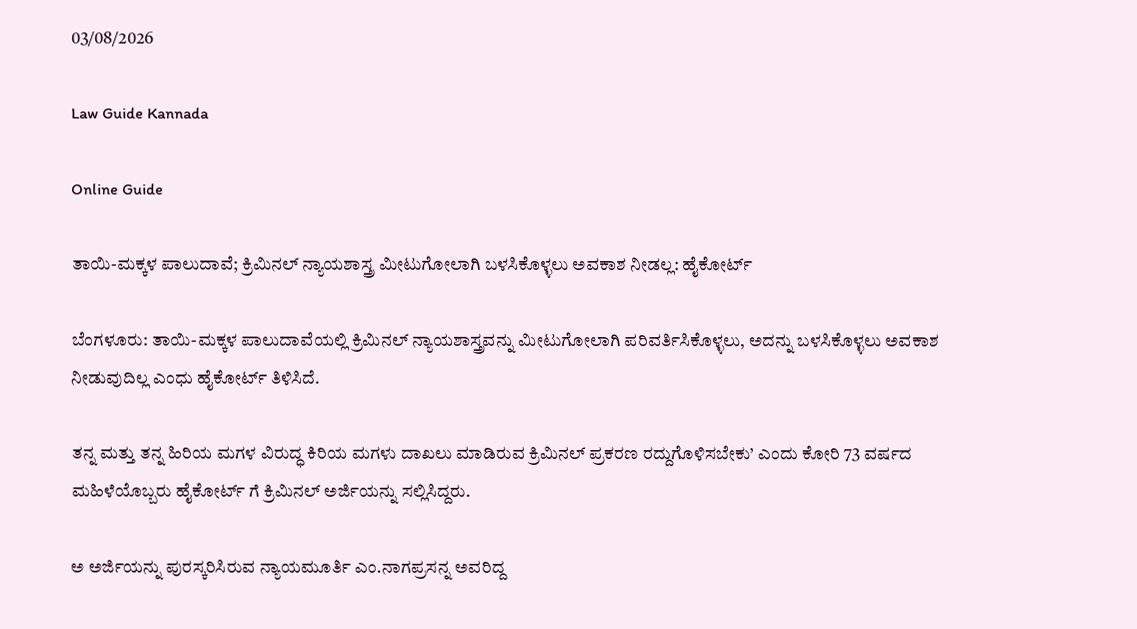03/08/2026

Law Guide Kannada

Online Guide

ತಾಯಿ-ಮಕ್ಕಳ ಪಾಲುದಾವೆ; ಕ್ರಿಮಿನಲ್ ನ್ಯಾಯಶಾಸ್ತ್ರ ಮೀಟುಗೋಲಾಗಿ ಬಳಸಿಕೊಳ್ಳಲು ಅವಕಾಶ ನೀಡಲ್ಲ: ಹೈಕೋರ್ಟ್

ಬೆಂಗಳೂರು: ತಾಯಿ-ಮಕ್ಕಳ ಪಾಲುದಾವೆಯಲ್ಲಿ ಕ್ರಿಮಿನಲ್ ನ್ಯಾಯಶಾಸ್ತ್ರವನ್ನು ಮೀಟುಗೋಲಾಗಿ ಪರಿವರ್ತಿಸಿಕೊಳ್ಳಲು, ಅದನ್ನು ಬಳಸಿಕೊಳ್ಳಲು ಅವಕಾಶ ನೀಡುವುದಿಲ್ಲ ಎಂಧು ಹೈಕೋರ್ಟ್ ತಿಳಿಸಿದೆ.

ತನ್ನ ಮತ್ತು ತನ್ನ ಹಿರಿಯ ಮಗಳ ವಿರುದ್ಧ ಕಿರಿಯ ಮಗಳು ದಾಖಲು ಮಾಡಿರುವ ಕ್ರಿಮಿನಲ್ ಪ್ರಕರಣ ರದ್ದುಗೊಳಿಸಬೇಕು’ ಎಂದು ಕೋರಿ 73 ವರ್ಷದ ಮಹಿಳೆಯೊಬ್ಬರು ಹೈಕೋರ್ಟ್ ಗೆ ಕ್ರಿಮಿನಲ್ ಅರ್ಜಿಯನ್ನು ಸಲ್ಲಿಸಿದ್ದರು.

ಅ ಅರ್ಜಿಯನ್ನು ಪುರಸ್ಕರಿಸಿರುವ ನ್ಯಾಯಮೂರ್ತಿ ಎಂ.ನಾಗಪ್ರಸನ್ನ ಅವರಿದ್ದ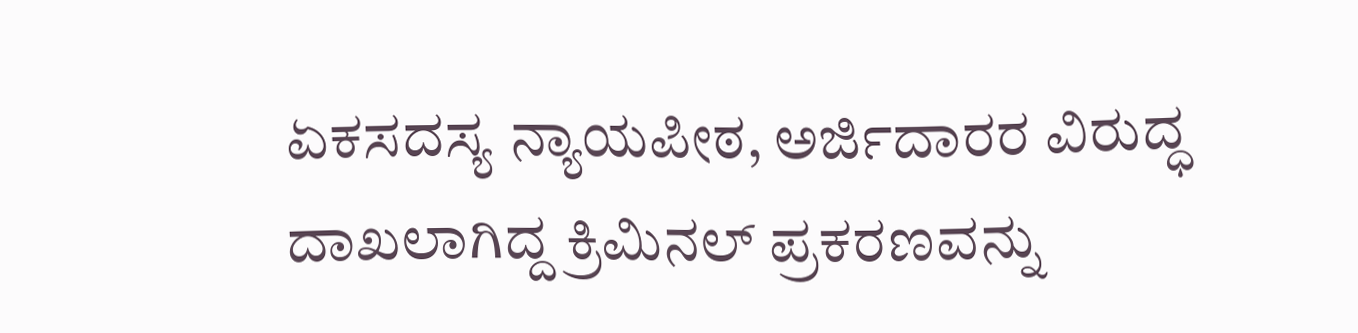ಏಕಸದಸ್ಯ ನ್ಯಾಯಪೀಠ, ಅರ್ಜಿದಾರರ ವಿರುದ್ಧ ದಾಖಲಾಗಿದ್ದ ಕ್ರಿಮಿನಲ್ ಪ್ರಕರಣವನ್ನು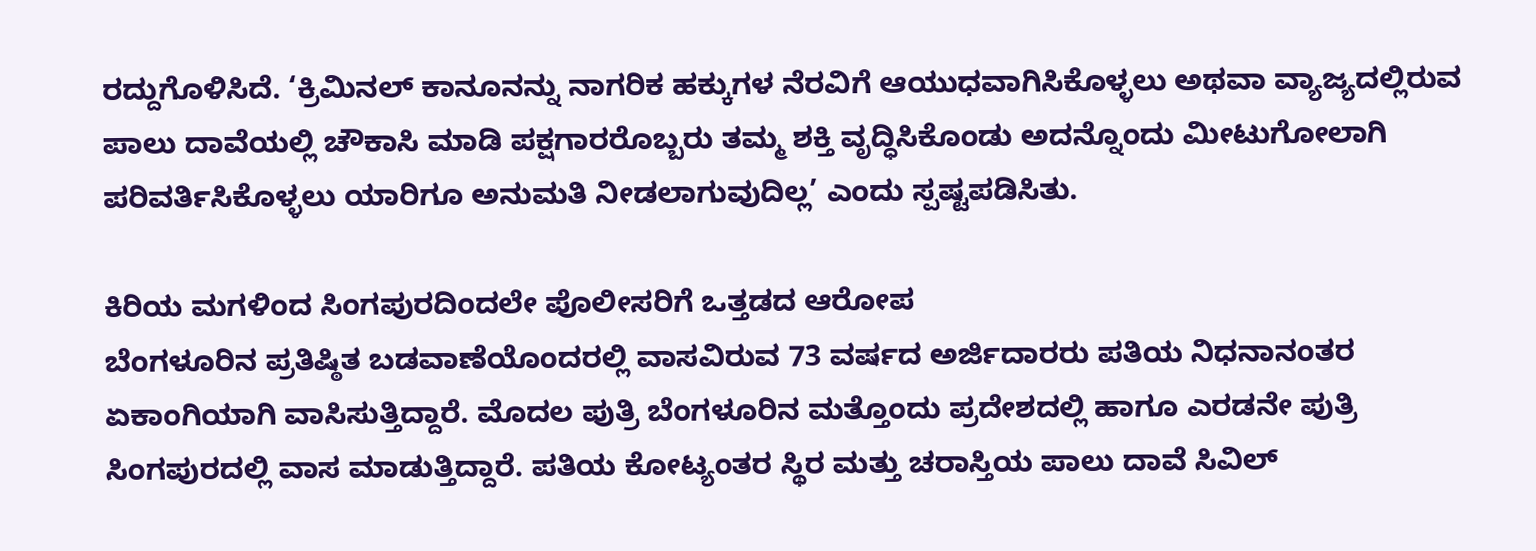ರದ್ದುಗೊಳಿಸಿದೆ. ‘ಕ್ರಿಮಿನಲ್ ಕಾನೂನನ್ನು ನಾಗರಿಕ ಹಕ್ಕುಗಳ ನೆರವಿಗೆ ಆಯುಧವಾಗಿಸಿಕೊಳ್ಳಲು ಅಥವಾ ವ್ಯಾಜ್ಯದಲ್ಲಿರುವ ಪಾಲು ದಾವೆಯಲ್ಲಿ ಚೌಕಾಸಿ ಮಾಡಿ ಪಕ್ಷಗಾರರೊಬ್ಬರು ತಮ್ಮ ಶಕ್ತಿ ವೃದ್ಧಿಸಿಕೊಂಡು ಅದನ್ನೊಂದು ಮೀಟುಗೋಲಾಗಿ ಪರಿವರ್ತಿಸಿಕೊಳ್ಳಲು ಯಾರಿಗೂ ಅನುಮತಿ ನೀಡಲಾಗುವುದಿಲ್ಲ’ ಎಂದು ಸ್ಪಷ್ಟಪಡಿಸಿತು.

ಕಿರಿಯ ಮಗಳಿಂದ ಸಿಂಗಪುರದಿಂದಲೇ ಪೊಲೀಸರಿಗೆ ಒತ್ತಡದ ಆರೋಪ
ಬೆಂಗಳೂರಿನ ಪ್ರತಿಷ್ಠಿತ ಬಡವಾಣೆಯೊಂದರಲ್ಲಿ ವಾಸವಿರುವ 73 ವರ್ಷದ ಅರ್ಜಿದಾರರು ಪತಿಯ ನಿಧನಾನಂತರ ಏಕಾಂಗಿಯಾಗಿ ವಾಸಿಸುತ್ತಿದ್ದಾರೆ. ಮೊದಲ ಪುತ್ರಿ ಬೆಂಗಳೂರಿನ ಮತ್ತೊಂದು ಪ್ರದೇಶದಲ್ಲಿ ಹಾಗೂ ಎರಡನೇ ಪುತ್ರಿ ಸಿಂಗಪುರದಲ್ಲಿ ವಾಸ ಮಾಡುತ್ತಿದ್ದಾರೆ. ಪತಿಯ ಕೋಟ್ಯಂತರ ಸ್ಥಿರ ಮತ್ತು ಚರಾಸ್ತಿಯ ಪಾಲು ದಾವೆ ಸಿವಿಲ್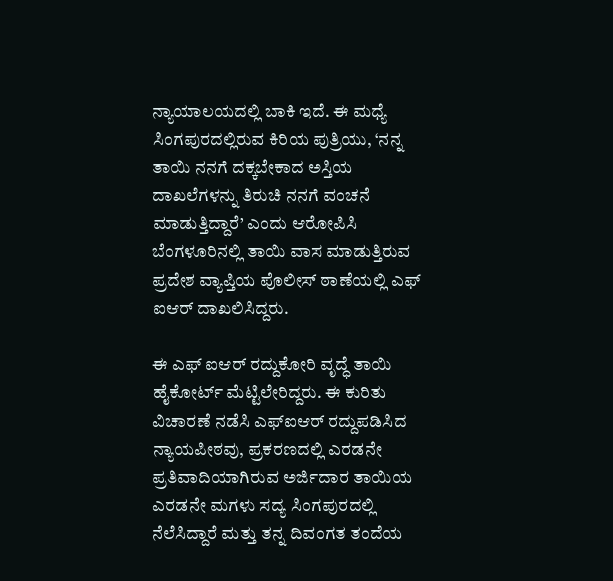ನ್ಯಾಯಾಲಯದಲ್ಲಿ ಬಾಕಿ ಇದೆ. ಈ ಮಧ್ಯೆ ಸಿಂಗಪುರದಲ್ಲಿರುವ ಕಿರಿಯ ಪುತ್ರಿಯು, ‘ನನ್ನ ತಾಯಿ ನನಗೆ ದಕ್ಕಬೇಕಾದ ಅಸ್ತಿಯ ದಾಖಲೆಗಳನ್ನು ತಿರುಚಿ ನನಗೆ ವಂಚನೆ ಮಾಡುತ್ತಿದ್ದಾರೆ’ ಎಂದು ಆರೋಪಿಸಿ ಬೆಂಗಳೂರಿನಲ್ಲಿ ತಾಯಿ ವಾಸ ಮಾಡುತ್ತಿರುವ ಪ್ರದೇಶ ವ್ಯಾಪ್ತಿಯ ಪೊಲೀಸ್ ಠಾಣೆಯಲ್ಲಿ ಎಫ್ ಐಆರ್ ದಾಖಲಿಸಿದ್ದರು.

ಈ ಎಫ್ ಐಆರ್ ರದ್ದುಕೋರಿ ವೃದ್ಧೆ ತಾಯಿ ಹೈಕೋರ್ಟ್ ಮೆಟ್ಟಿಲೇರಿದ್ದರು. ಈ ಕುರಿತು ವಿಚಾರಣೆ ನಡೆಸಿ ಎಫ್ಐಆರ್ ರದ್ದುಪಡಿಸಿದ ನ್ಯಾಯಪೀಠವು, ಪ್ರಕರಣದಲ್ಲಿ ಎರಡನೇ ಪ್ರತಿವಾದಿಯಾಗಿರುವ ಅರ್ಜಿದಾರ ತಾಯಿಯ ಎರಡನೇ ಮಗಳು ಸದ್ಯ ಸಿಂಗಪುರದಲ್ಲಿ ನೆಲೆಸಿದ್ದಾರೆ ಮತ್ತು ತನ್ನ ದಿವಂಗತ ತಂದೆಯ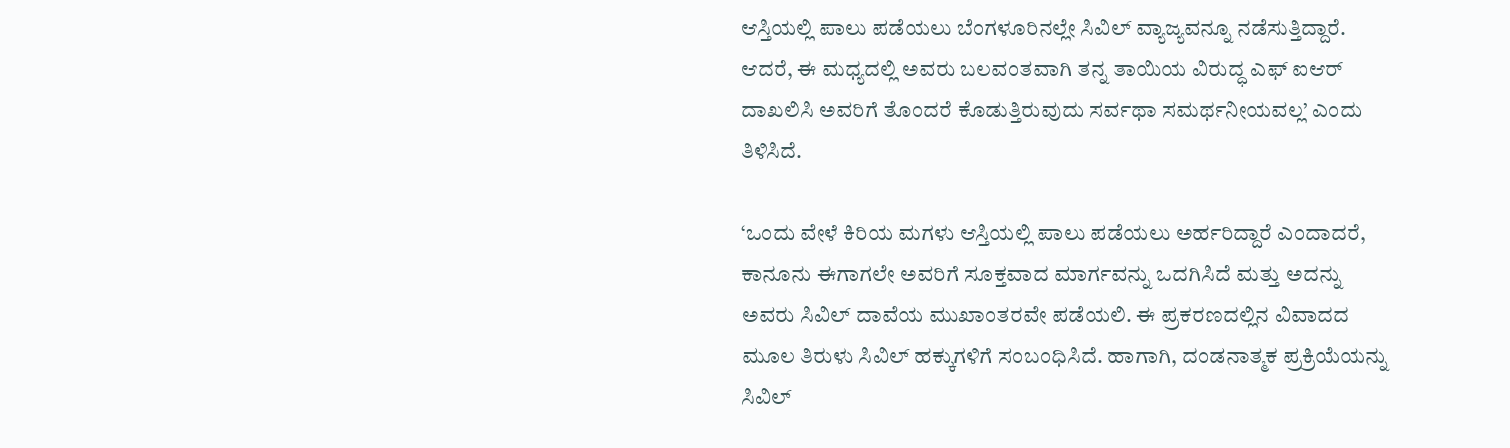ಆಸ್ತಿಯಲ್ಲಿ ಪಾಲು ಪಡೆಯಲು ಬೆಂಗಳೂರಿನಲ್ಲೇ ಸಿವಿಲ್ ವ್ಯಾಜ್ಯವನ್ನೂ ನಡೆಸುತ್ತಿದ್ದಾರೆ. ಆದರೆ, ಈ ಮಧ್ಯದಲ್ಲಿ ಅವರು ಬಲವಂತವಾಗಿ ತನ್ನ ತಾಯಿಯ ವಿರುದ್ಧ ಎಫ್ ಐಆರ್ ದಾಖಲಿಸಿ ಅವರಿಗೆ ತೊಂದರೆ ಕೊಡುತ್ತಿರುವುದು ಸರ್ವಥಾ ಸಮರ್ಥನೀಯವಲ್ಲ’ ಎಂದು ತಿಳಿಸಿದೆ.

‘ಒಂದು ವೇಳೆ ಕಿರಿಯ ಮಗಳು ಆಸ್ತಿಯಲ್ಲಿ ಪಾಲು ಪಡೆಯಲು ಅರ್ಹರಿದ್ದಾರೆ ಎಂದಾದರೆ, ಕಾನೂನು ಈಗಾಗಲೇ ಅವರಿಗೆ ಸೂಕ್ತವಾದ ಮಾರ್ಗವನ್ನು ಒದಗಿಸಿದೆ ಮತ್ತು ಅದನ್ನು ಅವರು ಸಿವಿಲ್ ದಾವೆಯ ಮುಖಾಂತರವೇ ಪಡೆಯಲಿ. ಈ ಪ್ರಕರಣದಲ್ಲಿನ ವಿವಾದದ ಮೂಲ ತಿರುಳು ಸಿವಿಲ್ ಹಕ್ಕುಗಳಿಗೆ ಸಂಬಂಧಿಸಿದೆ. ಹಾಗಾಗಿ, ದಂಡನಾತ್ಮಕ ಪ್ರಕ್ರಿಯೆಯನ್ನು ಸಿವಿಲ್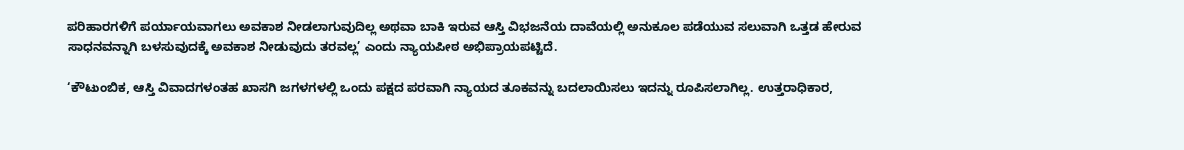ಪರಿಹಾರಗಳಿಗೆ ಪರ್ಯಾಯವಾಗಲು ಅವಕಾಶ ನೀಡಲಾಗುವುದಿಲ್ಲ ಅಥವಾ ಬಾಕಿ ಇರುವ ಆಸ್ತಿ ವಿಭಜನೆಯ ದಾವೆಯಲ್ಲಿ ಅನುಕೂಲ ಪಡೆಯುವ ಸಲುವಾಗಿ ಒತ್ತಡ ಹೇರುವ ಸಾಧನವನ್ನಾಗಿ ಬಳಸುವುದಕ್ಕೆ ಅವಕಾಶ ನೀಡುವುದು ತರವಲ್ಲ’ ಎಂದು ನ್ಯಾಯಪೀಠ ಅಭಿಪ್ರಾಯಪಟ್ಟಿದೆ.

‘ಕೌಟುಂಬಿಕ, ಆಸ್ತಿ ವಿವಾದಗಳಂತಹ ಖಾಸಗಿ ಜಗಳಗಳಲ್ಲಿ ಒಂದು ಪಕ್ಷದ ಪರವಾಗಿ ನ್ಯಾಯದ ತೂಕವನ್ನು ಬದಲಾಯಿಸಲು ಇದನ್ನು ರೂಪಿಸಲಾಗಿಲ್ಲ. ಉತ್ತರಾಧಿಕಾರ,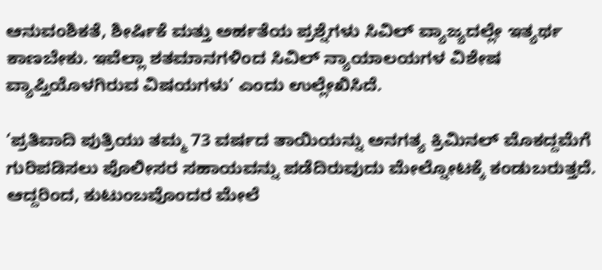ಆನುವಂಶಿಕತೆ, ಶೀರ್ಷಿಕೆ ಮತ್ತು ಅರ್ಹತೆಯ ಪ್ರಶ್ನೆಗಳು ಸಿವಿಲ್ ವ್ಯಾಜ್ಯದಲ್ಲೇ ಇತ್ಯರ್ಥ ಕಾಣಬೇಕು. ಇವೆಲ್ಲಾ ಶತಮಾನಗಳಿಂದ ಸಿವಿಲ್ ನ್ಯಾಯಾಲಯಗಳ ವಿಶೇಷ ವ್ಯಾಪ್ತಿಯೊಳಗಿರುವ ವಿಷಯಗಳು’ ಎಂದು ಉಲ್ಲೇಖಿಸಿದೆ.

‘ಪ್ರತಿವಾದಿ ಪುತ್ರಿಯು ತಮ್ಮ 73 ವರ್ಷದ ತಾಯಿಯನ್ನು ಅನಗತ್ಯ ಕ್ರಿಮಿನಲ್ ಮೊಕದ್ದಮೆಗೆ ಗುರಿಪಡಿಸಲು ಪೊಲೀಸರ ಸಹಾಯವನ್ನು ಪಡೆದಿರುವುದು ಮೇಲ್ನೋಟಕ್ಕೆ ಕಂಡುಬರುತ್ತದೆ. ಆದ್ದರಿಂದ, ಕುಟುಂಬವೊಂದರ ಮೇಲೆ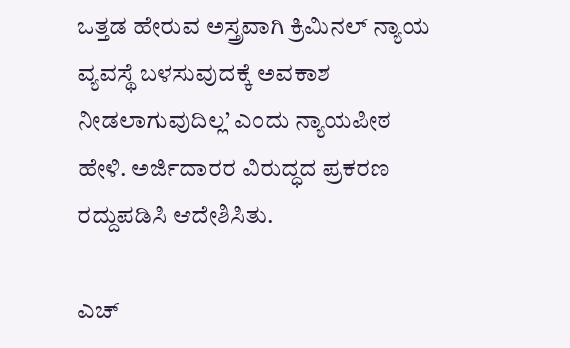ಒತ್ತಡ ಹೇರುವ ಅಸ್ತ್ರವಾಗಿ ಕ್ರಿಮಿನಲ್ ನ್ಯಾಯ ವ್ಯವಸ್ಥೆ ಬಳಸುವುದಕ್ಕೆ ಅವಕಾಶ ನೀಡಲಾಗುವುದಿಲ್ಲ’ ಎಂದು ನ್ಯಾಯಪೀಠ ಹೇಳಿ. ಅರ್ಜಿದಾರರ ವಿರುದ್ಧದ ಪ್ರಕರಣ ರದ್ದುಪಡಿಸಿ ಆದೇಶಿಸಿತು.

ಎಚ್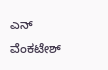ಎನ್ ವೆಂಕಟೇಶ್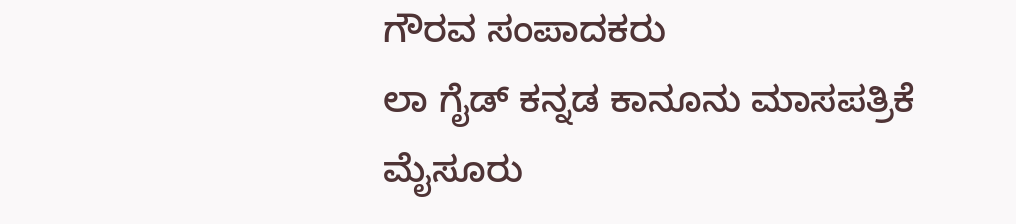ಗೌರವ ಸಂಪಾದಕರು
ಲಾ ಗೈಡ್ ಕನ್ನಡ ಕಾನೂನು ಮಾಸಪತ್ರಿಕೆ
ಮೈಸೂರು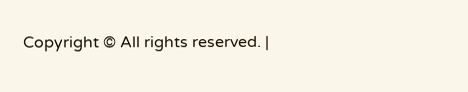Copyright © All rights reserved. |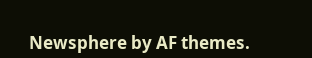Newsphere by AF themes.